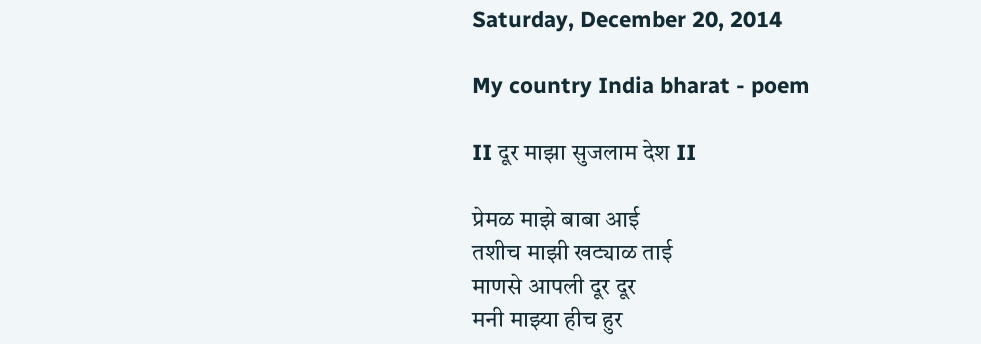Saturday, December 20, 2014

My country India bharat - poem

II दूर माझा सुजलाम देश II

प्रेमळ माझे बाबा आई
तशीच माझी खट्याळ ताई
माणसे आपली दूर दूर
मनी माझ्या हीच हुर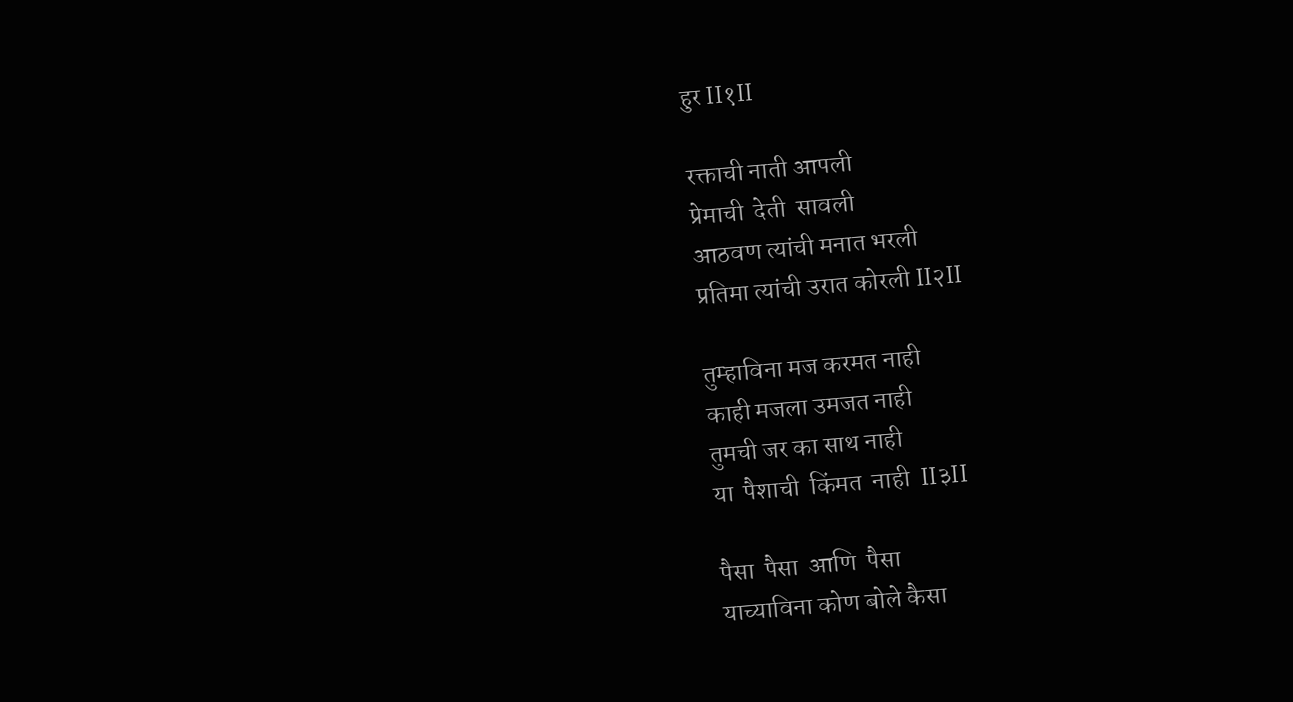हुर II१II

रक्ताची नाती आपली
प्रेमाची  देती  सावली
आठवण त्यांची मनात भरली
प्रतिमा त्यांची उरात कोरली II२II

तुम्हाविना मज करमत नाही
काही मजला उमजत नाही
तुमची जर का साथ नाही
या  पैशाची  किंमत  नाही  II३II

पैसा  पैसा  आणि  पैसा
याच्याविना कोण बोले कैसा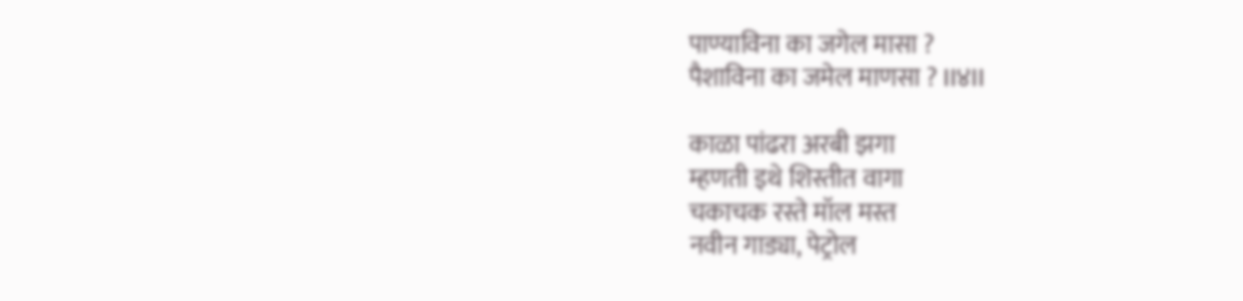पाण्याविना का जगेल मासा ?
पैशाविना का जमेल माणसा ? II४II

काळा पांढरा अरबी झगा
म्हणती इथे शिस्तीत वागा
चकाचक रस्ते मॉल मस्त
नवीन गाड्या, पेट्रोल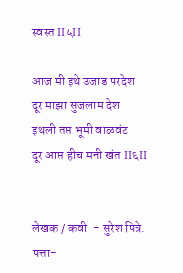स्वस्त II५II

आज मी इथे उजाड परदेश
दूर माझा सुजलाम देश
इथली तप्त भूमी वाळवंट
दूर आप्त हीच मनी खंत II६II


लेखक / कवी  - सुरेश पित्रे.
पत्ता-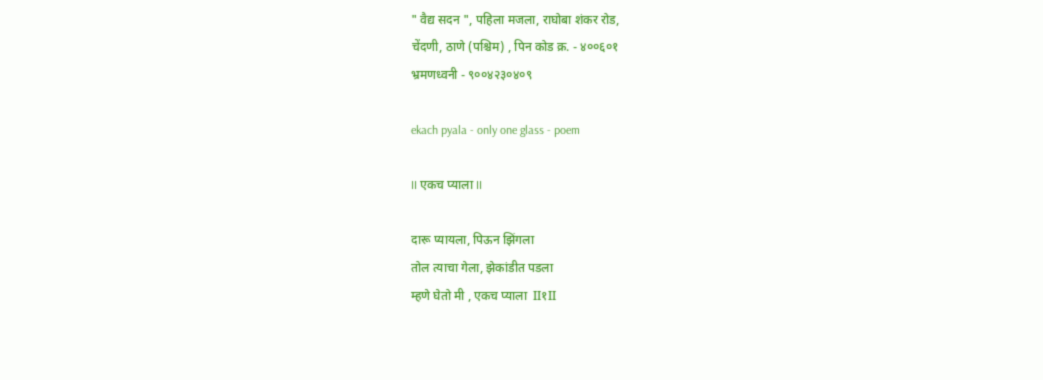" वैद्य सदन ", पहिला मजला, राघोबा शंकर रोड,
चेंदणी, ठाणे (पश्चिम) , पिन कोड क्र. - ४००६०१
भ्रमणध्वनी - ९००४२३०४०९

ekach pyala - only one glass - poem

II एकच प्याला II

दारू प्यायला, पिऊन झिंगला
तोल त्याचा गेला, झेकांडीत पडला
म्हणे घेतो मी , एकच प्याला  II१II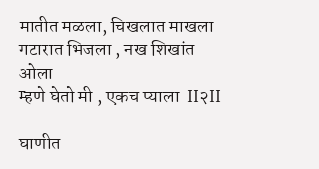मातीत मळला, चिखलात माखला
गटारात भिजला , नख शिखांत ओला
म्हणे घेतो मी , एकच प्याला  II२II

घाणीत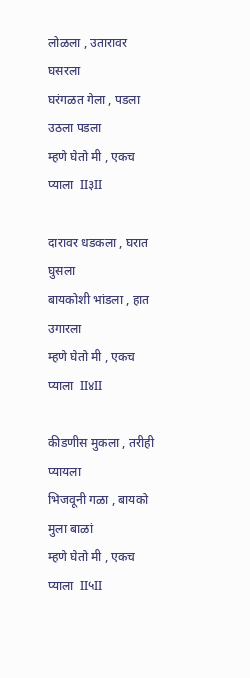लोळला , उतारावर घसरला
घरंगळत गेला , पडला उठला पडला
म्हणे घेतो मी , एकच प्याला  II३II

दारावर धडकला , घरात घुसला
बायकोशी भांडला , हात उगारला
म्हणे घेतो मी , एकच प्याला  II४II

कीडणीस मुकला , तरीही प्यायला
भिजवूनी गळा , बायको मुला बाळां
म्हणे घेतो मी , एकच प्याला  II५II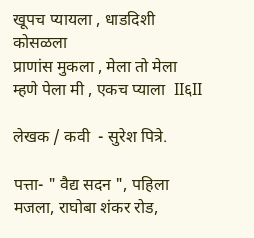खूपच प्यायला , धाडदिशी कोसळला
प्राणांस मुकला , मेला तो मेला
म्हणे पेला मी , एकच प्याला  II६II

लेखक / कवी  - सुरेश पित्रे.

पत्ता- " वैद्य सदन ", पहिला मजला, राघोबा शंकर रोड,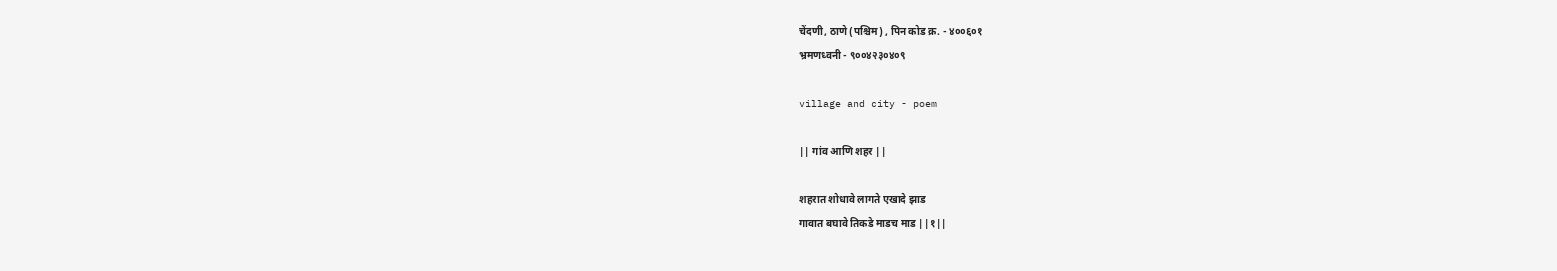चेंदणी, ठाणे (पश्चिम) , पिन कोड क्र. - ४००६०१
भ्रमणध्वनी - ९००४२३०४०९

village and city - poem

|| गांव आणि शहर ||

शहरात शोधावे लागते एखादे झाड
गावात बघावे तिकडे माडच माड ||१||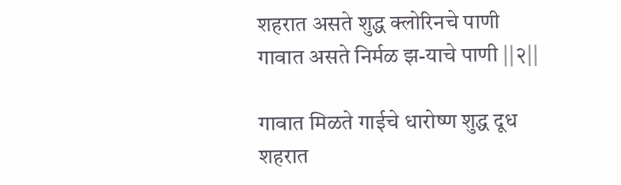शहरात असते शुद्ध क्लोरिनचे पाणी
गावात असते निर्मळ झ-याचे पाणी ||२||

गावात मिळते गाईचे धारोष्ण शुद्ध दूध
शहरात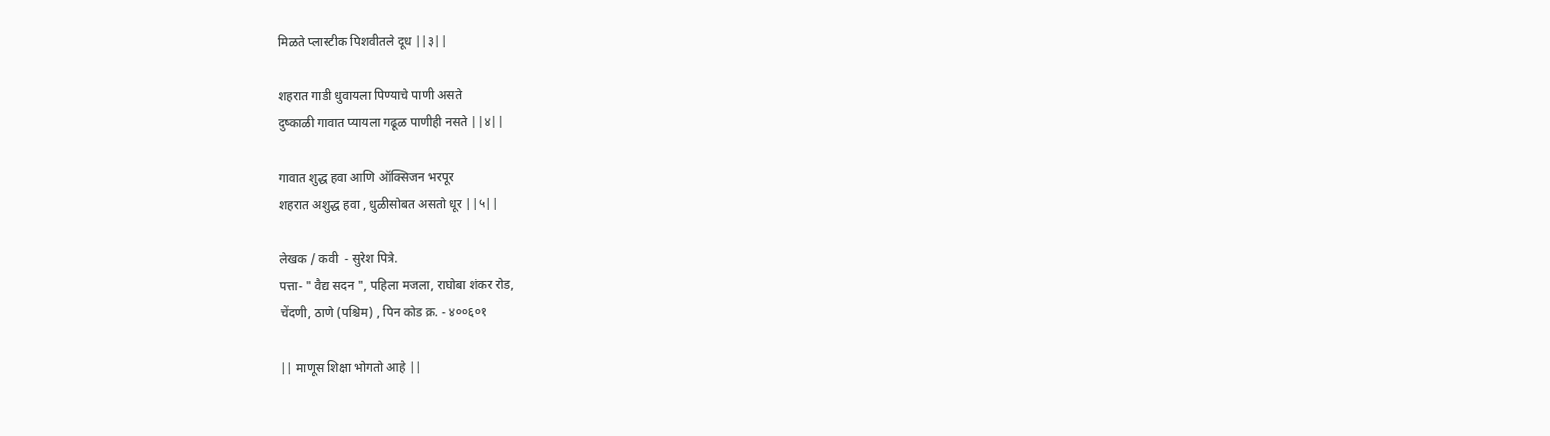मिळते प्लास्टीक पिशवीतले दूध ||३||

शहरात गाडी धुवायला पिण्याचे पाणी असते
दुष्काळी गावात प्यायला गढूळ पाणीही नसते ||४||

गावात शुद्ध हवा आणि ऑक्सिजन भरपूर
शहरात अशुद्ध हवा , धुळीसोबत असतो धूर ||५||

लेखक / कवी  - सुरेश पित्रे.
पत्ता- " वैद्य सदन ", पहिला मजला, राघोबा शंकर रोड,
चेंदणी, ठाणे (पश्चिम) , पिन कोड क्र. - ४००६०१

|| माणूस शिक्षा भोगतो आहे ||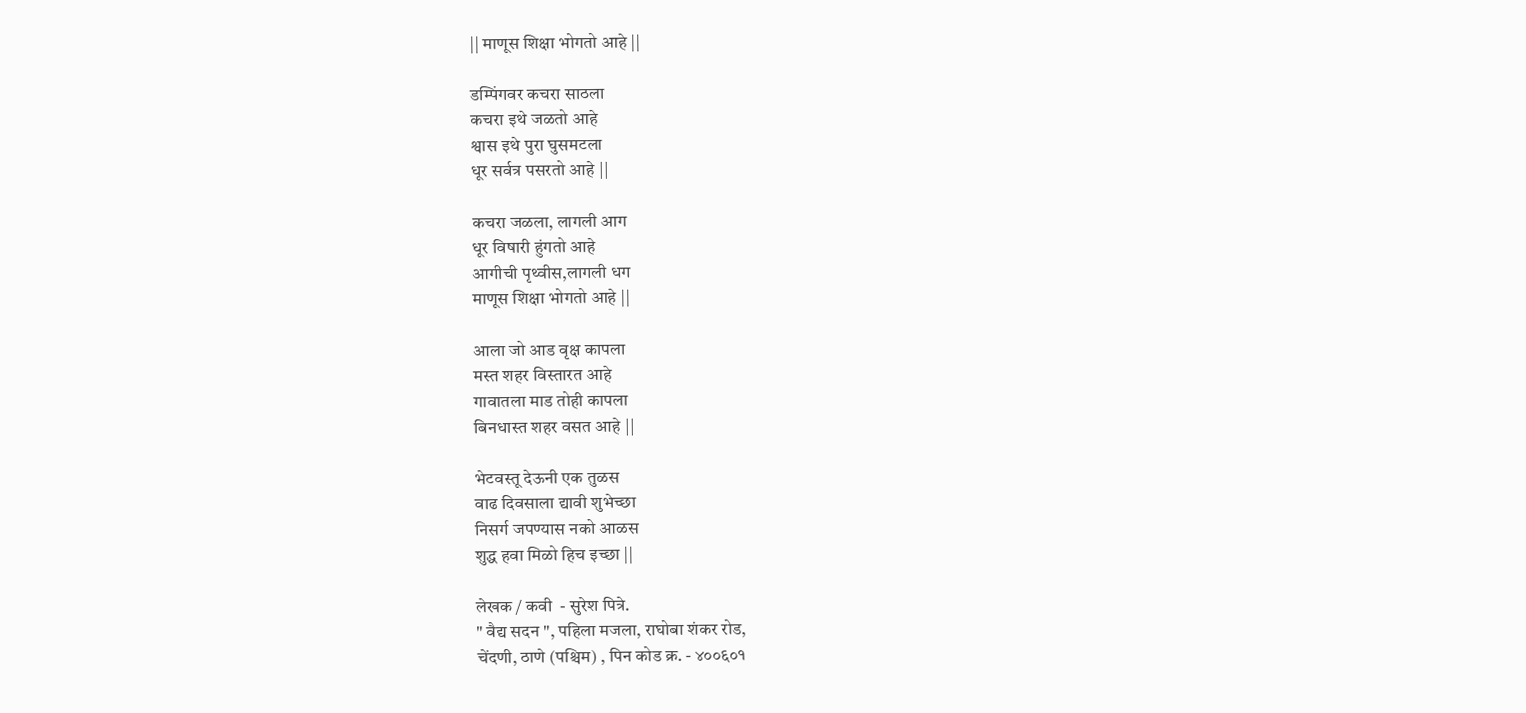|| माणूस शिक्षा भोगतो आहे ||

डम्पिंगवर कचरा साठला
कचरा इथे जळतो आहे
श्वास इथे पुरा घुसमटला
धूर सर्वत्र पसरतो आहे ||

कचरा जळला, लागली आग
धूर विषारी हुंगतो आहे
आगीची पृथ्वीस,लागली धग
माणूस शिक्षा भोगतो आहे ||

आला जो आड वृक्ष कापला
मस्त शहर विस्तारत आहे
गावातला माड तोही कापला
बिनधास्त शहर वसत आहे ||

भेटवस्तू देऊनी एक तुळस
वाढ दिवसाला द्यावी शुभेच्छा
निसर्ग जपण्यास नको आळस
शुद्ध हवा मिळो हिच इच्छा ||

लेखक / कवी  - सुरेश पित्रे.
" वैद्य सदन ", पहिला मजला, राघोबा शंकर रोड,
चेंदणी, ठाणे (पश्चिम) , पिन कोड क्र. - ४००६०१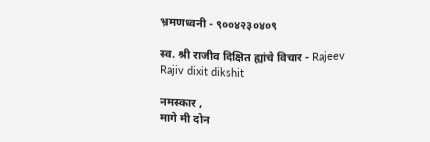भ्रमणध्वनी - ९००४२३०४०९

स्व. श्री राजीव दिक्षित ह्यांचे विचार - Rajeev Rajiv dixit dikshit

नमस्कार ,
मागे मी दोन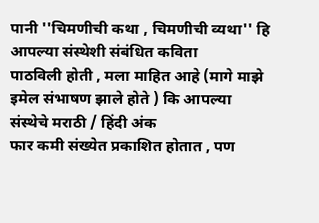पानी ''चिमणीची कथा , चिमणीची व्यथा'' हि आपल्या संस्थेशी संबंधित कविता
पाठविली होती , मला माहित आहे (मागे माझे इमेल संभाषण झाले होते ) कि आपल्या संस्थेचे मराठी / हिंदी अंक
फार कमी संख्येत प्रकाशित होतात , पण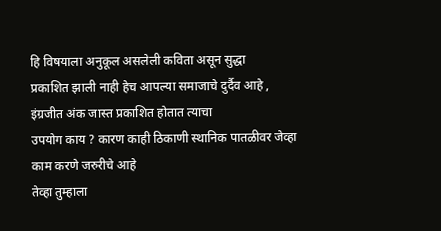हि विषयाला अनुकूल असलेली कविता असून सुद्धा
प्रकाशित झाली नाही हेच आपल्या समाजाचे दुर्दैव आहे , इंग्रजीत अंक जास्त प्रकाशित होतात त्याचा
उपयोग काय ? कारण काही ठिकाणी स्थानिक पातळीवर जेव्हा काम करणे जरुरीचे आहे
तेव्हा तुम्हाला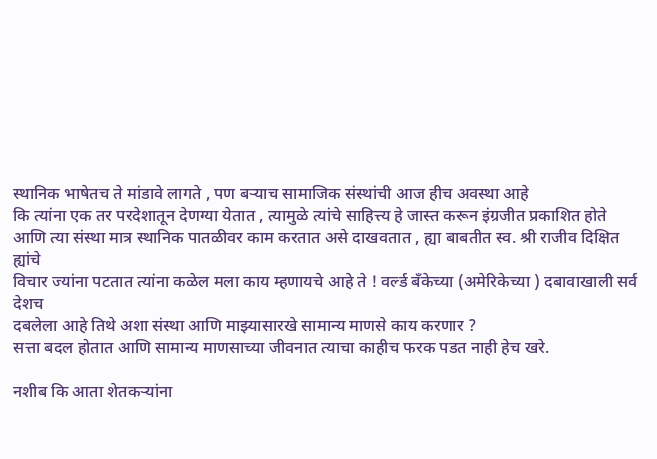स्थानिक भाषेतच ते मांडावे लागते , पण बऱ्याच सामाजिक संस्थांची आज हीच अवस्था आहे
कि त्यांना एक तर परदेशातून देणग्या येतात , त्यामुळे त्यांचे साहित्त्य हे जास्त करून इंग्रजीत प्रकाशित होते
आणि त्या संस्था मात्र स्थानिक पातळीवर काम करतात असे दाखवतात , ह्या बाबतीत स्व. श्री राजीव दिक्षित ह्यांचे
विचार ज्यांना पटतात त्यांना कळेल मला काय म्हणायचे आहे ते ! वर्ल्ड बँकेच्या (अमेरिकेच्या ) दबावाखाली सर्व देशच
दबलेला आहे तिथे अशा संस्था आणि माझ्यासारखे सामान्य माणसे काय करणार ?
सत्ता बदल होतात आणि सामान्य माणसाच्या जीवनात त्याचा काहीच फरक पडत नाही हेच खरे.

नशीब कि आता शेतकऱ्यांना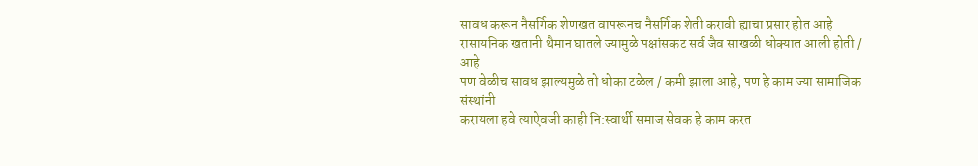सावध करून नैसर्गिक शेणखत वापरूनच नैसर्गिक शेती करावी ह्याचा प्रसार होत आहे
रासायनिक खतानी थैमान घातले ज्यामुळे पक्षांसकट सर्व जैव साखळी धोक्यात आली होती / आहे
पण वेळीच सावध झाल्यमुळे तो धोका टळेल / कमी झाला आहे, पण हे काम ज्या सामाजिक संस्थांनी
करायला हवे त्याऐवजी काही नि:स्वार्थी समाज सेवक हे काम करत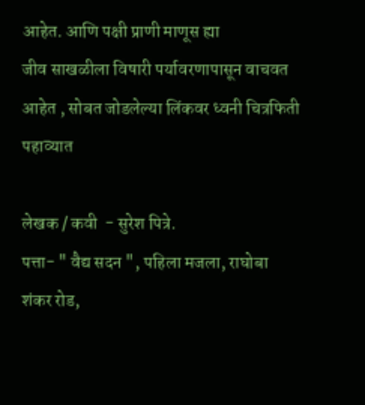आहेत. आणि पक्षी प्राणी माणूस ह्या
जीव साखळीला विषारी पर्यावरणापासून वाचवत आहेत , सोबत जोडलेल्या लिंकवर ध्वनी चित्रफिती पहाव्यात

लेखक / कवी  - सुरेश पित्रे.
पत्ता- " वैद्य सदन ", पहिला मजला, राघोबा शंकर रोड,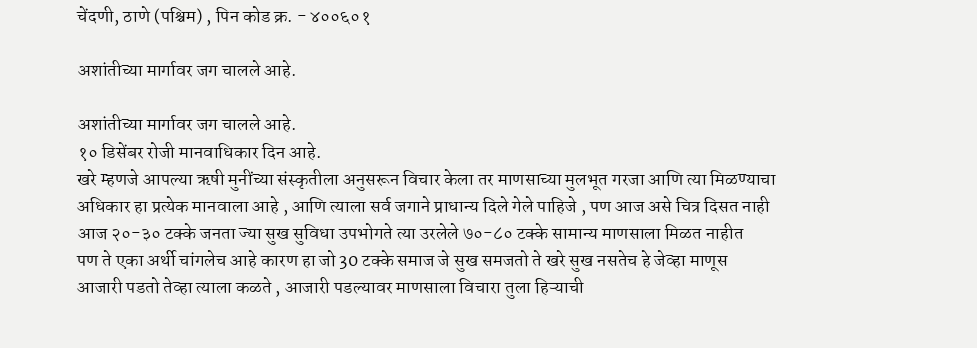चेंदणी, ठाणे (पश्चिम) , पिन कोड क्र. - ४००६०१

अशांतीच्या मार्गावर जग चालले आहे.

अशांतीच्या मार्गावर जग चालले आहे.
१० डिसेंबर रोजी मानवाधिकार दिन आहे.
खरे म्हणजे आपल्या ऋषी मुनींच्या संस्कृतीला अनुसरून विचार केला तर माणसाच्या मुलभूत गरजा आणि त्या मिळण्याचा
अधिकार हा प्रत्येक मानवाला आहे , आणि त्याला सर्व जगाने प्राधान्य दिले गेले पाहिजे , पण आज असे चित्र दिसत नाही
आज २०-३० टक्के जनता ज्या सुख सुविधा उपभोगते त्या उरलेले ७०-८० टक्के सामान्य माणसाला मिळत नाहीत
पण ते एका अर्थी चांगलेच आहे कारण हा जो 30 टक्के समाज जे सुख समजतो ते खरे सुख नसतेच हे जेव्हा माणूस
आजारी पडतो तेव्हा त्याला कळते , आजारी पडल्यावर माणसाला विचारा तुला हिऱ्याची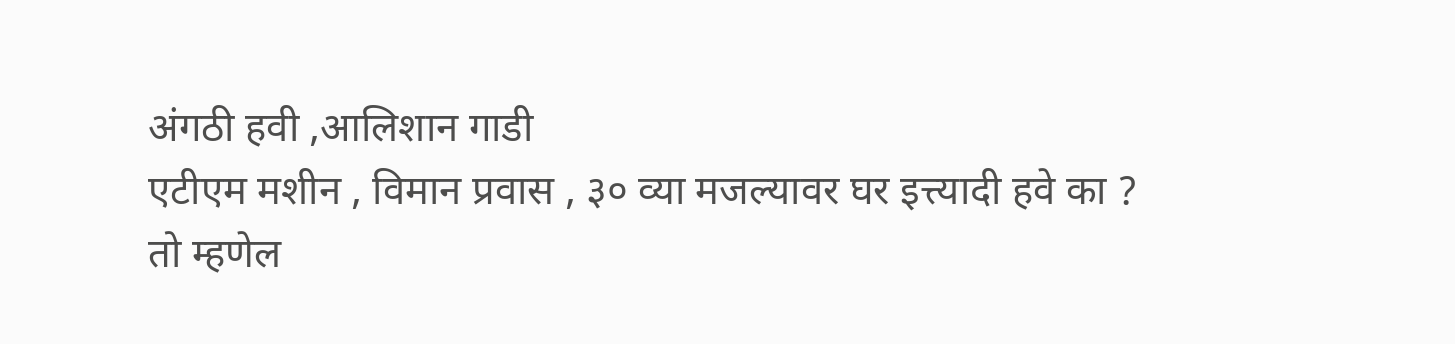अंगठी हवी ,आलिशान गाडी
एटीएम मशीन , विमान प्रवास , ३० व्या मजल्यावर घर इत्त्यादी हवे का ?
तो म्हणेल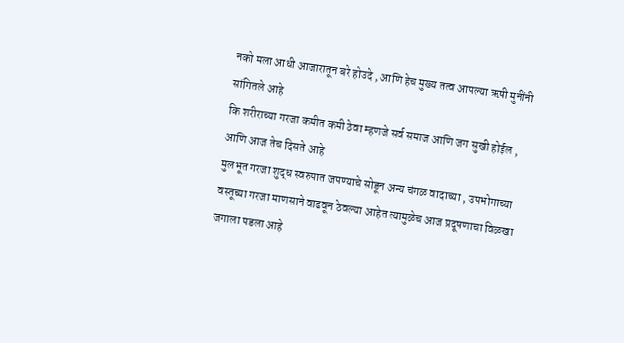नको मला आधी आजारातून बरे होउदे , आणि हेच मुख्य तत्व आपल्या ऋषी मुनींनी सांगितले आहे
कि शरीराच्या गरजा कमीत कमी ठेवा म्हणजे सर्व समाज आणि जग सुखी होईल , आणि आज तेच दिसते आहे
मुलभूत गरजा शुद्ध स्वरुपात जपण्याचे सोडून अन्य चंगळ वादाच्या , उपभोगाच्या
वस्तूच्या गरजा माणसाने वाढवून ठेवल्या आहेत त्यामुळेच आज प्रदूषणाचा विळखा जगाला पडला आहे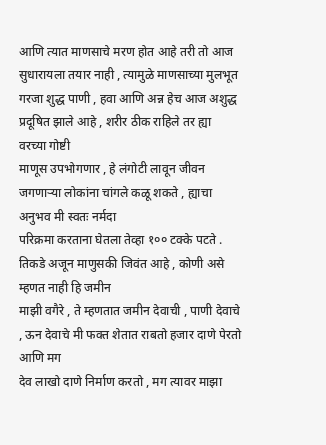आणि त्यात माणसाचे मरण होत आहे तरी तो आज सुधारायला तयार नाही , त्यामुळे माणसाच्या मुलभूत
गरजा शुद्ध पाणी , हवा आणि अन्न हेच आज अशुद्ध प्रदूषित झाले आहे , शरीर ठीक राहिले तर ह्या वरच्या गोष्टी
माणूस उपभोगणार , हे लंगोटी लावून जीवन जगणाऱ्या लोकांना चांगले कळू शकते , ह्याचा अनुभव मी स्वतः नर्मदा
परिक्रमा करताना घेतला तेव्हा १०० टक्के पटते . तिकडे अजून माणुसकी जिवंत आहे , कोणी असे म्हणत नाही हि जमीन
माझी वगैरे , ते म्हणतात जमीन देवाची , पाणी देवाचे , ऊन देवाचे मी फक्त शेतात राबतो हजार दाणे पेरतो आणि मग
देव लाखो दाणे निर्माण करतो , मग त्यावर माझा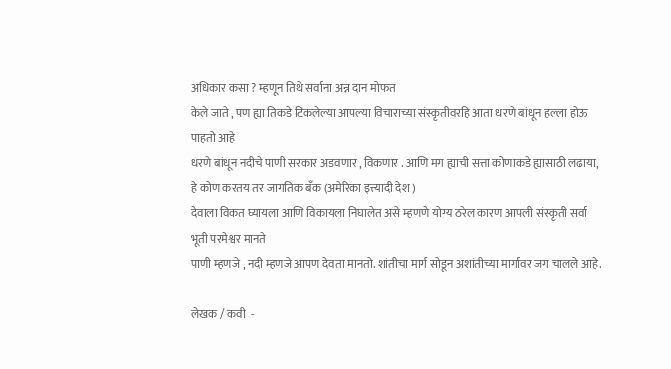अधिकार कसा ? म्हणून तिथे सर्वाना अन्न दान मोफत
केले जाते , पण ह्या तिकडे टिकलेल्या आपल्या विचाराच्या संस्कृतीवरहि आता धरणे बांधून हल्ला होऊ पाहतो आहे
धरणे बांधून नदीचे पाणी सरकार अडवणार , विकणार . आणि मग ह्याची सत्ता कोणाकडे ह्यासाठी लढाया,
हे कोण करतय तर जागतिक बँक (अमेरिका इत्त्यादी देश )
देवाला विकत घ्यायला आणि विकायला निघालेत असे म्हणणे योग्य ठरेल कारण आपली संस्कृती सर्वा भूती परमेश्वर मानते
पाणी म्हणजे , नदी म्हणजे आपण देवता मानतो. शांतीचा मार्ग सोडून अशांतीच्या मार्गावर जग चालले आहे.

लेखक / कवी  -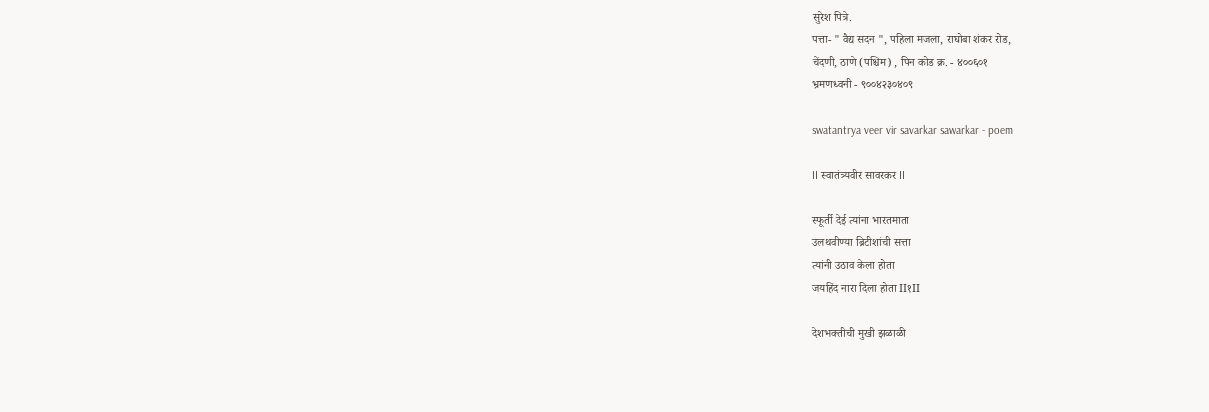सुरेश पित्रे.
पत्ता- " वैद्य सदन ", पहिला मजला, राघोबा शंकर रोड,
चेंदणी, ठाणे (पश्चिम) , पिन कोड क्र. - ४००६०१
भ्रमणध्वनी - ९००४२३०४०९

swatantrya veer vir savarkar sawarkar - poem

II स्वातंत्र्यवीर सावरकर II

स्फूर्ती देई त्यांना भारतमाता
उलथवीण्या ब्रिटीशांची सत्ता
त्यांनी उठाव केला होता
जयहिंद नारा दिला होता II१II

देशभक्तीची मुखी झळाळी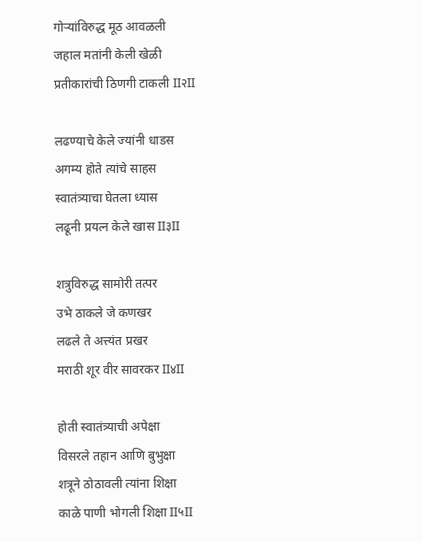गोऱ्यांविरुद्ध मूठ आवळली
जहाल मतांनी केली खेळी
प्रतीकारांची ठिणगी टाकली II२II

लढण्याचे केले ज्यांनी धाडस
अगम्य होते त्यांचे साहस
स्वातंत्र्याचा घेतला ध्यास
लढूनी प्रयत्न केले खास II३II

शत्रुविरुद्ध सामोरी तत्पर
उभे ठाकले जे कणखर
लढले ते अत्त्यंत प्रखर
मराठी शूर वीर सावरकर II४II

होती स्वातंत्र्याची अपेक्षा
विसरले तहान आणि बुभुक्षा
शत्रूने ठोठावली त्यांना शिक्षा
काळे पाणी भोगली शिक्षा II५II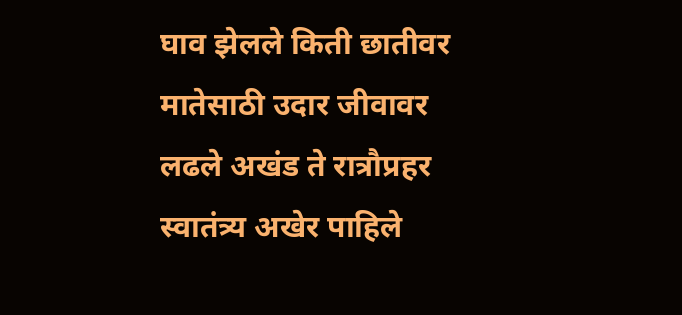घाव झेलले किती छातीवर
मातेसाठी उदार जीवावर
लढले अखंड ते रात्रौप्रहर
स्वातंत्र्य अखेर पाहिले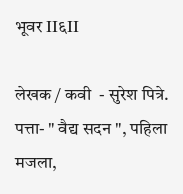भूवर II६II

लेखक / कवी  - सुरेश पित्रे.
पत्ता- " वैद्य सदन ", पहिला मजला,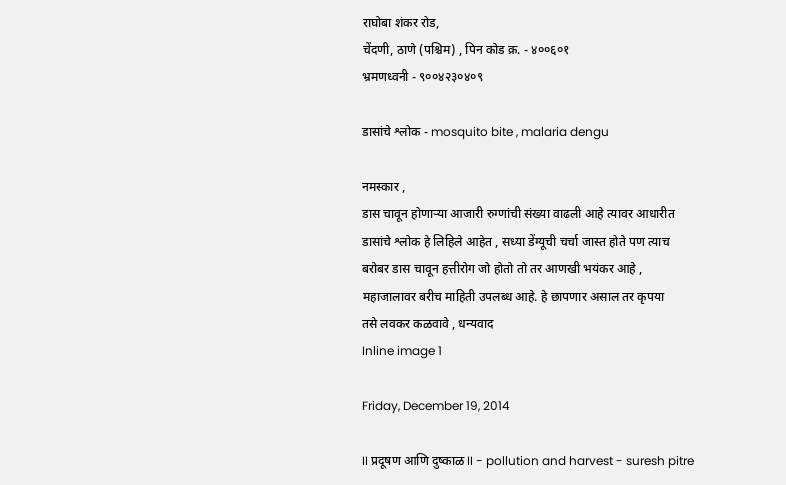राघोबा शंकर रोड,
चेंदणी, ठाणे (पश्चिम) , पिन कोड क्र. - ४००६०१
भ्रमणध्वनी - ९००४२३०४०९

डासांचे श्लोक - mosquito bite , malaria dengu

नमस्कार ,
डास चावून होणाऱ्या आजारी रुग्णांची संख्या वाढली आहे त्यावर आधारीत
डासांचे श्लोक हे लिहिले आहेत , सध्या डेंग्यूची चर्चा जास्त होते पण त्याच
बरोबर डास चावून हत्तीरोग जो होतो तो तर आणखी भयंकर आहे ,
महाजालावर बरीच माहिती उपलब्ध आहे. हे छापणार असाल तर कृपया
तसे लवकर कळवावे , धन्यवाद
Inline image 1

Friday, December 19, 2014

II प्रदूषण आणि दुष्काळ II - pollution and harvest - suresh pitre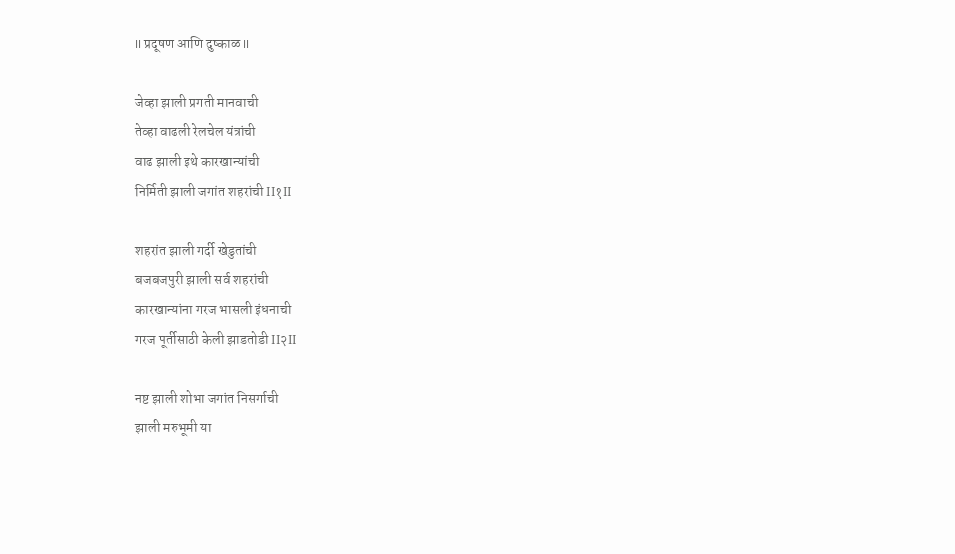II प्रदूषण आणि दुष्काळ II

जेव्हा झाली प्रगती मानवाची
तेव्हा वाढली रेलचेल यंत्रांची
वाढ झाली इथे कारखान्यांची
निर्मिती झाली जगांत शहरांची II१II

शहरांत झाली गर्दी खेडुतांची
बजबजपुरी झाली सर्व शहरांची
कारखान्यांना गरज भासली इंधनाची
गरज पूर्तीसाठी केली झाडतोडी II२II

नष्ट झाली शोभा जगांत निसर्गाची
झाली मरुभूमी या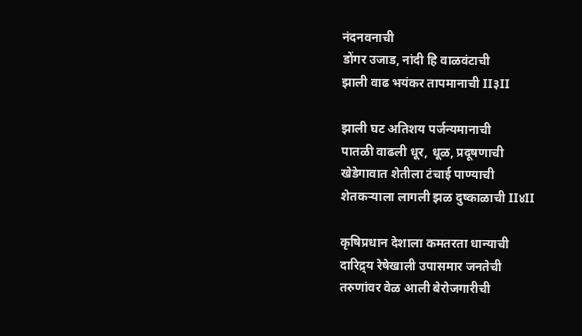नंदनवनाची
डोंगर उजाड, नांदी हि वाळवंटाची
झाली वाढ भयंकर तापमानाची II३II

झाली घट अतिशय पर्जन्यमानाची
पातळी वाढली धूर, धूळ, प्रदूषणाची
खेडेगावात शेतीला टंचाई पाण्याची
शेतकऱ्याला लागली झळ दुष्काळाची II४II

कृषिप्रधान देशाला कमतरता धान्याची
दारिद्र्य रेषेखाली उपासमार जनतेची
तरुणांवर वेळ आली बेरोजगारीची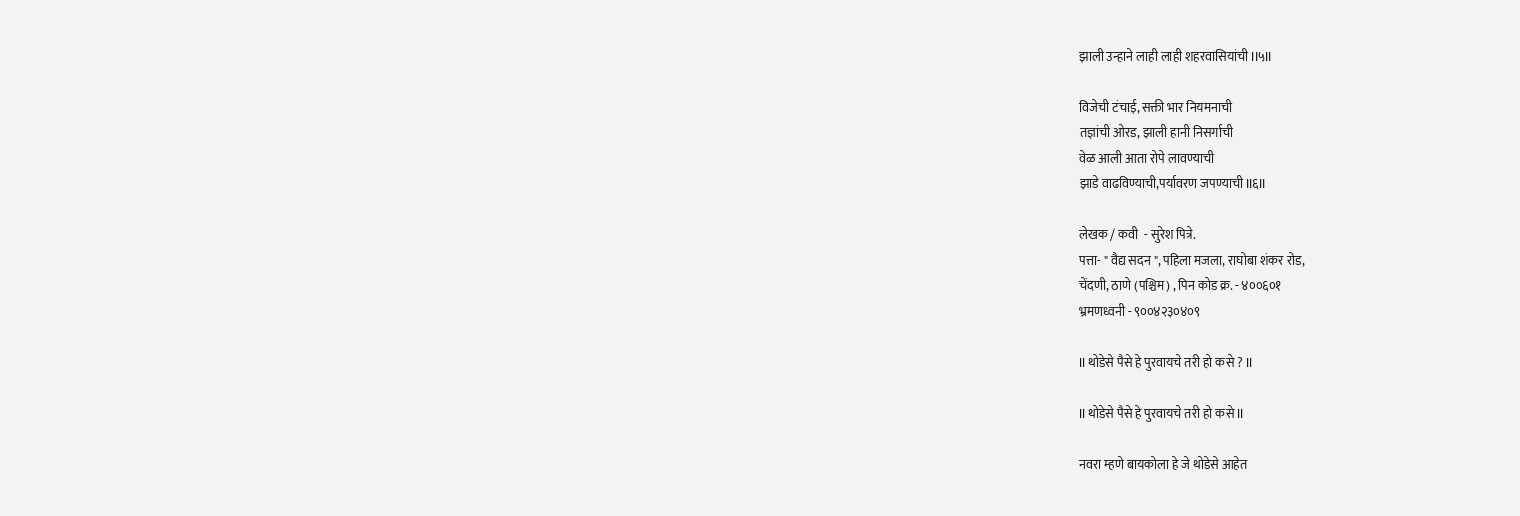झाली उन्हाने लाही लाही शहरवासियांची II५II

विजेची टंचाई, सक्ती भार नियमनाची
तज्ञांची ओरड, झाली हानी निसर्गाची
वेळ आली आता रोपे लावण्याची
झाडे वाढविण्याची,पर्यावरण जपण्याची II६II

लेखक / कवी  - सुरेश पित्रे.
पत्ता- " वैद्य सदन ", पहिला मजला, राघोबा शंकर रोड,
चेंदणी, ठाणे (पश्चिम) , पिन कोड क्र. - ४००६०१
भ्रमणध्वनी - ९००४२३०४०९

II थोडेसे पैसे हे पुरवायचे तरी हो कसे ? II

II थोडेसे पैसे हे पुरवायचे तरी हो कसे II

नवरा म्हणे बायकोला हे जे थोडेसे आहेत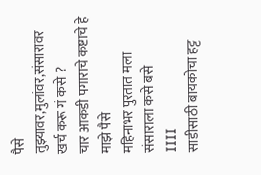पैसे
तुझ्यावर,मुलांवर,संसारावर खर्च करू गं कसे ?
चार आकडी पगाराचे कष्टाचे हे माझे पैसे
महिनाभर पुरतात मला संसाराला कसे बसे
IIII
साडीसाठी बायकोचा हट्ट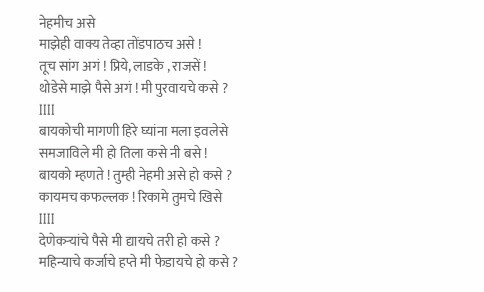नेहमीच असे
माझेही वाक्य तेव्हा तोंडपाठच असे !
तूच सांग अगं ! प्रिये, लाडके , राजसें !
थोडेसे माझे पैसे अगं ! मी पुरवायचे कसे ?
IIII
बायकोची मागणी हिरे घ्यांना मला इवलेसे
समजाविले मी हो तिला कसे नी बसे !
बायको म्हणते ! तुम्ही नेहमी असे हो कसे ?
कायमच कफल्लक ! रिकामे तुमचे खिसे
IIII
देणेकऱ्यांचे पैसे मी द्यायचे तरी हो कसे ?
महिन्याचे कर्जाचे हप्ते मी फेडायचे हो कसे ?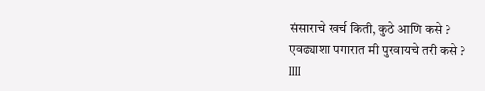संसाराचे खर्च किती, कुठे आणि कसे ?
एवढ्याशा पगारात मी पुरवायचे तरी कसे ?
IIII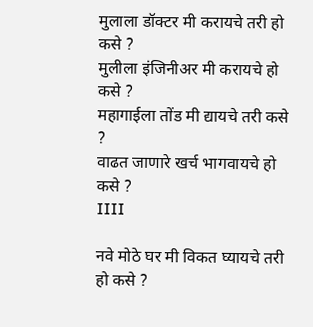मुलाला डॉक्टर मी करायचे तरी हो कसे ?
मुलीला इंजिनीअर मी करायचे हो कसे ?
महागाईला तोंड मी द्यायचे तरी कसे ?
वाढत जाणारे खर्च भागवायचे हो कसे ?
IIII

नवे मोठे घर मी विकत घ्यायचे तरी हो कसे ?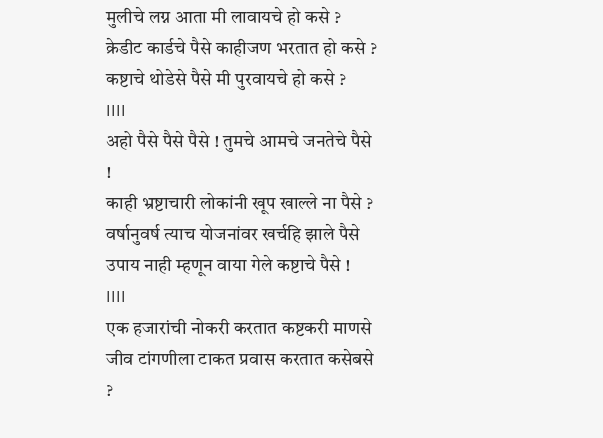मुलीचे लग्न आता मी लावायचे हो कसे ?
क्रेडीट कार्डचे पैसे काहीजण भरतात हो कसे ?
कष्टाचे थोडेसे पैसे मी पुरवायचे हो कसे ?
IIII
अहो पैसे पैसे पैसे ! तुमचे आमचे जनतेचे पैसे !
काही भ्रष्टाचारी लोकांनी खूप खाल्ले ना पैसे ?
वर्षानुवर्ष त्याच योजनांवर खर्चहि झाले पैसे
उपाय नाही म्हणून वाया गेले कष्टाचे पैसे !
IIII
एक हजारांची नोकरी करतात कष्टकरी माणसे
जीव टांगणीला टाकत प्रवास करतात कसेबसे ?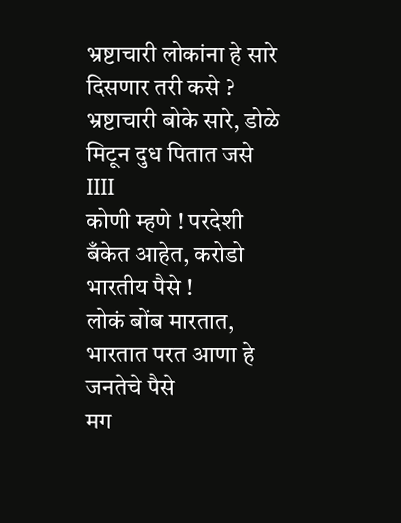भ्रष्टाचारी लोकांना हे सारे दिसणार तरी कसे ?
भ्रष्टाचारी बोके सारे, डोळे मिटून दुध पितात जसे
IIII
कोणी म्हणे ! परदेशी बँकेत आहेत, करोडो भारतीय पैसे !
लोकं बोंब मारतात, भारतात परत आणा हे जनतेचे पैसे
मग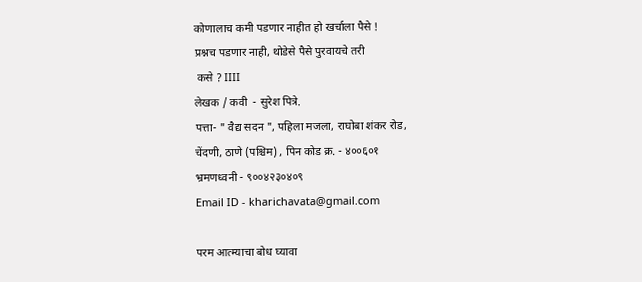कोणालाच कमी पडणार नाहीत हो खर्चाला पैसे !
प्रश्नच पडणार नाही, थोडेसे पैसे पुरवायचे तरी
 कसे ? IIII
लेखक / कवी  - सुरेश पित्रे.
पत्ता- " वैद्य सदन ", पहिला मजला, राघोबा शंकर रोड,
चेंदणी, ठाणे (पश्चिम) , पिन कोड क्र. - ४००६०१
भ्रमणध्वनी - ९००४२३०४०९
Email ID - kharichavata@gmail.com

परम आत्म्याचा बोध घ्यावा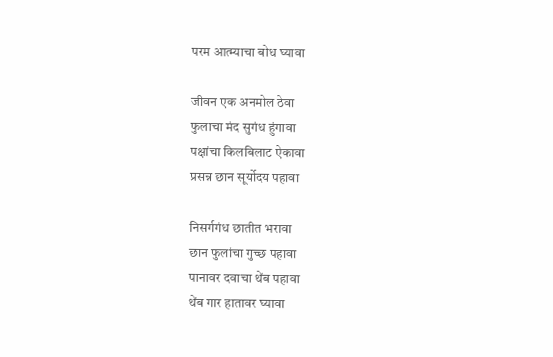परम आत्म्याचा बोध घ्यावा

जीवन एक अनमोल ठेवा
फुलाचा मंद सुगंध हुंगावा
पक्षांचा किलबिलाट ऐकावा
प्रसन्न छान सूर्योदय पहावा

निसर्गगंध छातीत भरावा
छान फुलांचा गुच्छ पहावा
पानावर दवाचा थेंब पहावा
थेंब गार हातावर घ्यावा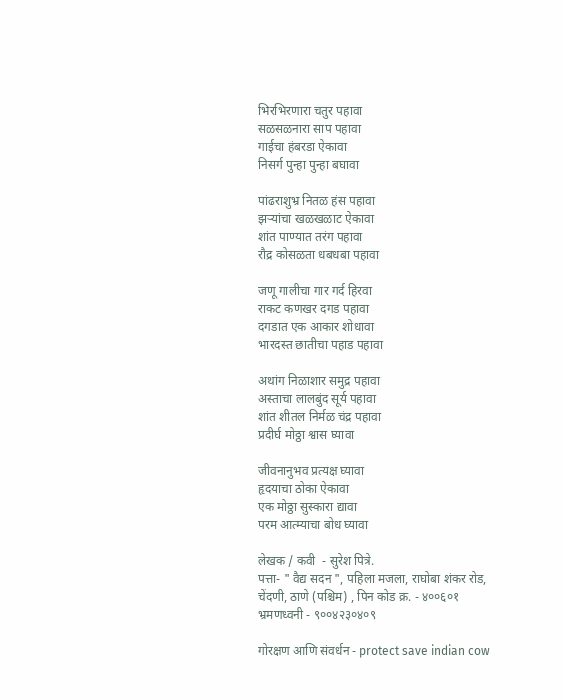भिरभिरणारा चतुर पहावा
सळसळनारा साप पहावा
गाईचा हंबरडा ऐकावा
निसर्ग पुन्हा पुन्हा बघावा

पांढराशुभ्र नितळ हंस पहावा
झऱ्यांचा खळखळाट ऐकावा
शांत पाण्यात तरंग पहावा
रौद्र कोसळता धबधबा पहावा

जणू गालीचा गार गर्द हिरवा
राकट कणखर दगड पहावा
दगडात एक आकार शोधावा
भारदस्त छातीचा पहाड पहावा

अथांग निळाशार समुद्र पहावा
अस्ताचा लालबुंद सूर्य पहावा
शांत शीतल निर्मळ चंद्र पहावा
प्रदीर्घ मोठ्ठा श्वास घ्यावा

जीवनानुभव प्रत्यक्ष घ्यावा
हृदयाचा ठोका ऐकावा
एक मोठ्ठा सुस्कारा द्यावा
परम आत्म्याचा बोध घ्यावा

लेखक / कवी  - सुरेश पित्रे.
पत्ता- " वैद्य सदन ", पहिला मजला, राघोबा शंकर रोड,
चेंदणी, ठाणे (पश्चिम) , पिन कोड क्र. - ४००६०१
भ्रमणध्वनी - ९००४२३०४०९

गोरक्षण आणि संवर्धन - protect save indian cow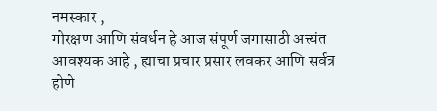नमस्कार ,
गोरक्षण आणि संवर्धन हे आज संपूर्ण जगासाठी अत्त्यंत आवश्यक आहे , ह्याचा प्रचार प्रसार लवकर आणि सर्वत्र
होणे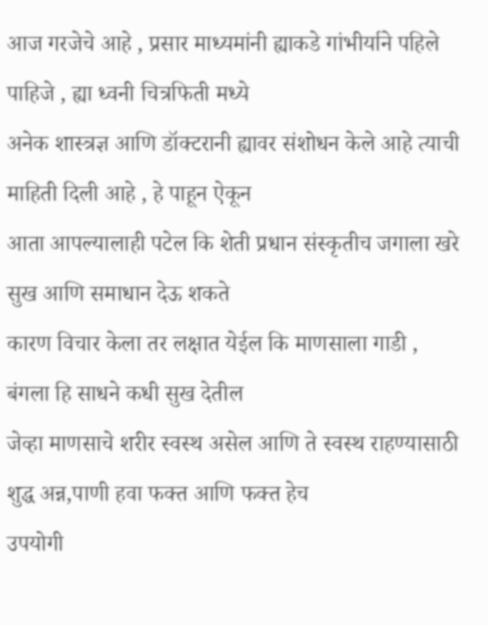आज गरजेचे आहे , प्रसार माध्यमांनी ह्याकडे गांभीर्याने पहिले पाहिजे , ह्या ध्वनी चित्रफिती मध्ये
अनेक शास्त्रज्ञ आणि डॉक्टरानी ह्यावर संशोधन केले आहे त्याची माहिती दिली आहे , हे पाहून ऐकून
आता आपल्यालाही पटेल कि शेती प्रधान संस्कृतीच जगाला खरे सुख आणि समाधान देऊ शकते
कारण विचार केला तर लक्षात येईल कि माणसाला गाडी , बंगला हि साधने कधी सुख देतील
जेव्हा माणसाचे शरीर स्वस्थ असेल आणि ते स्वस्थ राहण्यासाठी शुद्ध अन्न,पाणी हवा फक्त आणि फक्त हेच
उपयोगी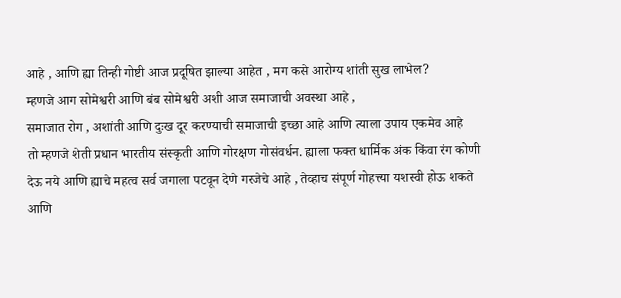आहे , आणि ह्या तिन्ही गोष्टी आज प्रदूषित झाल्या आहेत , मग कसे आरोग्य शांती सुख लाभेल?
म्हणजे आग सोमेश्वरी आणि बंब सोमेश्वरी अशी आज समाजाची अवस्था आहे ,
समाजात रोग , अशांती आणि दुःख दूर करण्याची समाजाची इच्छा आहे आणि त्याला उपाय एकमेव आहे
तो म्हणजे शेती प्रधान भारतीय संस्कृती आणि गोरक्षण गोसंवर्धन. ह्याला फक्त धार्मिक अंक किंवा रंग कोणी
देऊ नये आणि ह्याचे महत्व सर्व जगाला पटवून देणे गरजेचे आहे , तेव्हाच संपूर्ण गोहत्त्या यशस्वी होऊ शकते
आणि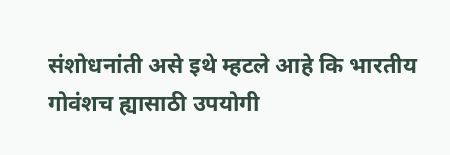संशोधनांती असे इथे म्हटले आहे कि भारतीय गोवंशच ह्यासाठी उपयोगी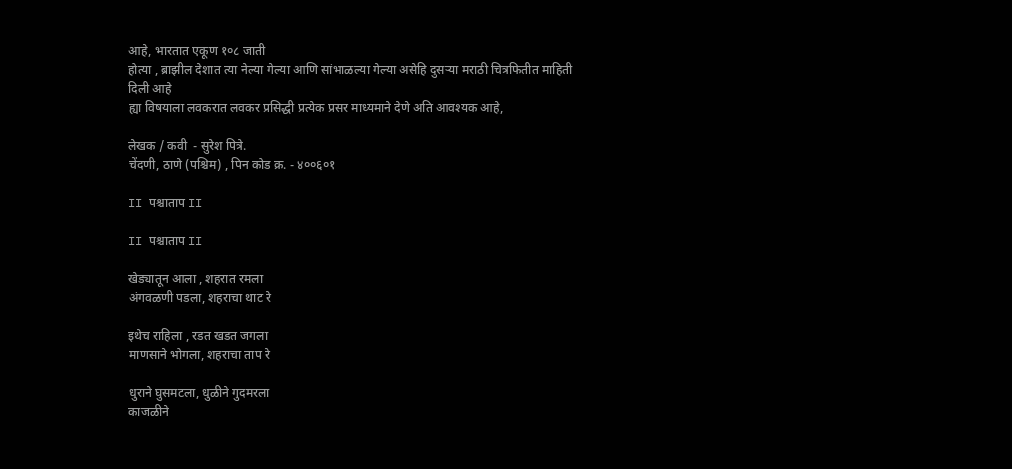आहे, भारतात एकूण १०८ जाती
होत्या , ब्राझील देशात त्या नेल्या गेल्या आणि सांभाळल्या गेल्या असेहि दुसऱ्या मराठी चित्रफितीत माहिती दिली आहे
ह्या विषयाला लवकरात लवकर प्रसिद्धी प्रत्येक प्रसर माध्यमाने देणे अति आवश्यक आहे,

लेखक / कवी  - सुरेश पित्रे.
चेंदणी, ठाणे (पश्चिम) , पिन कोड क्र. - ४००६०१

II पश्चाताप II

II पश्चाताप II

खेड्यातून आला , शहरात रमला
अंगवळणी पडला, शहराचा थाट रे

इथेच राहिला , रडत खडत जगला
माणसाने भोगला, शहराचा ताप रे

धुराने घुसमटला, धुळीने गुदमरला
काजळीने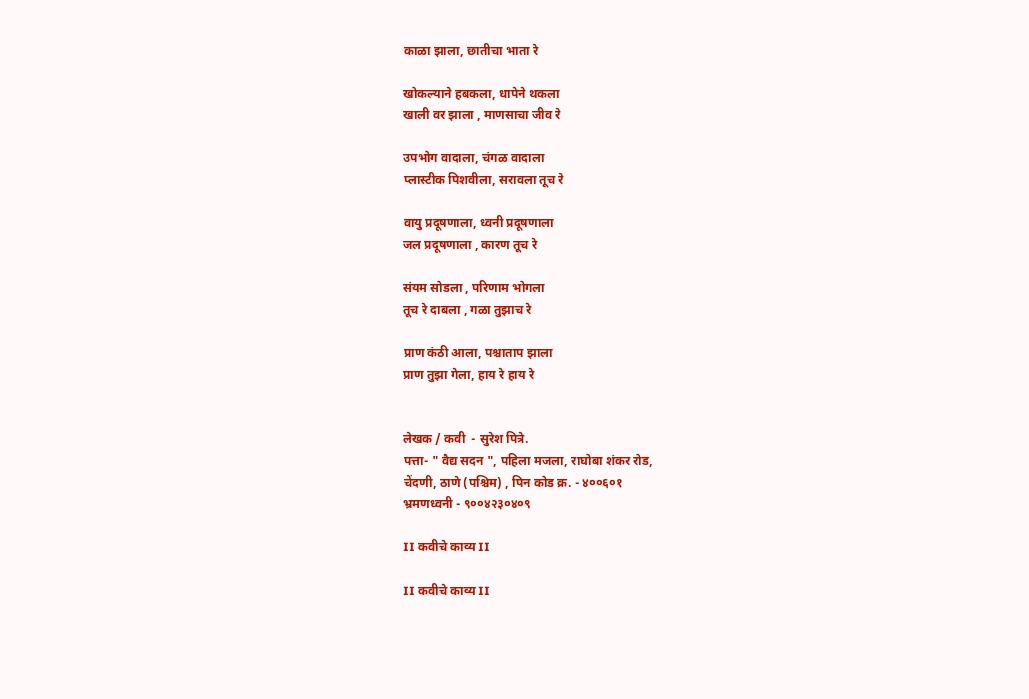काळा झाला, छातीचा भाता रे

खोकल्याने हबकला, धापेने थकला
खाली वर झाला , माणसाचा जीव रे

उपभोग वादाला, चंगळ वादाला
प्लास्टीक पिशवीला, सरावला तूच रे

वायु प्रदूषणाला, ध्वनी प्रदूषणाला
जल प्रदूषणाला , कारण तूच रे

संयम सोडला , परिणाम भोगला
तूच रे दाबला , गळा तुझाच रे

प्राण कंठी आला, पश्चाताप झाला
प्राण तुझा गेला, हाय रे हाय रे


लेखक / कवी  - सुरेश पित्रे.
पत्ता- " वैद्य सदन ", पहिला मजला, राघोबा शंकर रोड,
चेंदणी, ठाणे (पश्चिम) , पिन कोड क्र. - ४००६०१
भ्रमणध्वनी - ९००४२३०४०९

II कवीचे काव्य II

II कवीचे काव्य II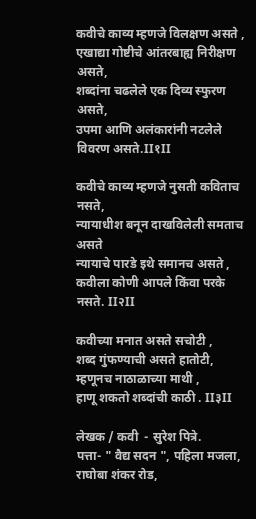कवीचे काव्य म्हणजे विलक्षण असते ,
एखाद्या गोष्टीचे आंतरबाह्य निरीक्षण असते,
शब्दांना चढलेले एक दिव्य स्फुरण असते,
उपमा आणि अलंकारांनी नटलेले विवरण असते.II१II

कवीचे काव्य म्हणजे नुसती कविताच नसते,
न्यायाधीश बनून दाखविलेली समताच असते
न्यायाचे पारडे इथे समानच असते ,
कवीला कोणी आपले किंवा परके नसते. II२II

कवीच्या मनात असते सचोटी ,
शब्द गुंफण्याची असते हातोटी,
म्हणूनच नाठाळाच्या माथी ,
हाणू शकतो शब्दांची काठी . II३II

लेखक / कवी  - सुरेश पित्रे.
पत्ता- " वैद्य सदन ", पहिला मजला, राघोबा शंकर रोड,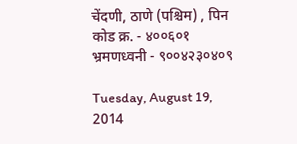चेंदणी, ठाणे (पश्चिम) , पिन कोड क्र. - ४००६०१
भ्रमणध्वनी - ९००४२३०४०९

Tuesday, August 19, 2014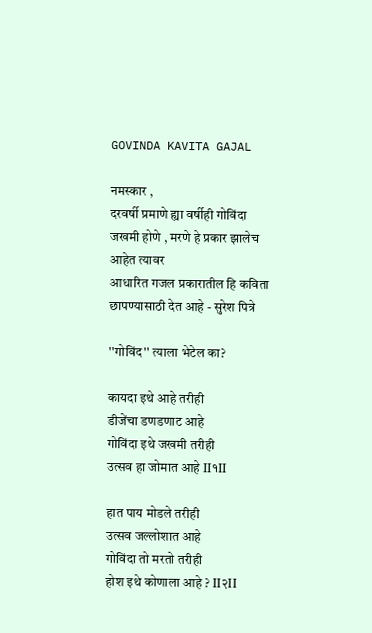GOVINDA KAVITA GAJAL

नमस्कार ,
दरवर्षी प्रमाणे ह्या वर्षीही गोविंदा जखमी होणे , मरणे हे प्रकार झालेच आहेत त्यावर
आधारित गजल प्रकारातील हि कविता छापण्यासाठी देत आहे - सुरेश पित्रे

''गोविंद'' त्याला भेटेल का?

कायदा इथे आहे तरीही
डीजेंचा डणडणाट आहे
गोविंदा इथे जखमी तरीही
उत्सव हा जोमात आहे II१II

हात पाय मोडले तरीही
उत्सव जल्लोशात आहे
गोविंदा तो मरतो तरीही
होश इथे कोणाला आहे ? II२II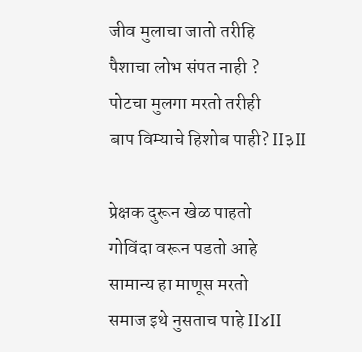जीव मुलाचा जातो तरीहि
पैशाचा लोभ संपत नाही ?
पोटचा मुलगा मरतो तरीही
बाप विम्याचे हिशोब पाही? II३II

प्रेक्षक दुरून खेळ पाहतो
गोविंदा वरून पडतो आहे
सामान्य हा माणूस मरतो
समाज इथे नुसताच पाहे II४II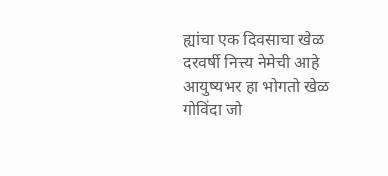ह्यांचा एक दिवसाचा खेळ
दरवर्षी नित्त्य नेमेची आहे
आयुष्यभर हा भोगतो खेळ
गोविंदा जो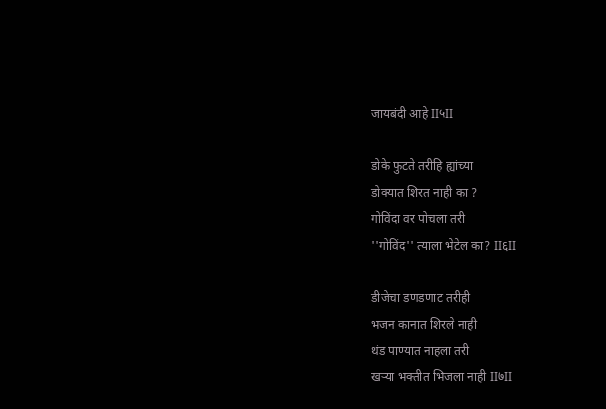जायबंदी आहे II५II

डोके फुटते तरीहि ह्यांच्या
डोक्यात शिरत नाही का ?
गोविंदा वर पोचला तरी
''गोविंद'' त्याला भेटेल का? II६II

डीजेचा डणडणाट तरीही
भजन कानात शिरले नाही
थंड पाण्यात नाहला तरी
खऱ्या भक्तीत भिजला नाही II७II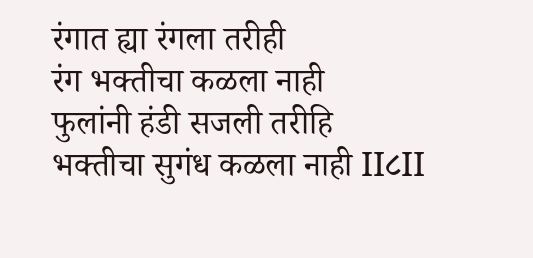रंगात ह्या रंगला तरीही
रंग भक्तीचा कळला नाही
फुलांनी हंडी सजली तरीहि
भक्तीचा सुगंध कळला नाही II८II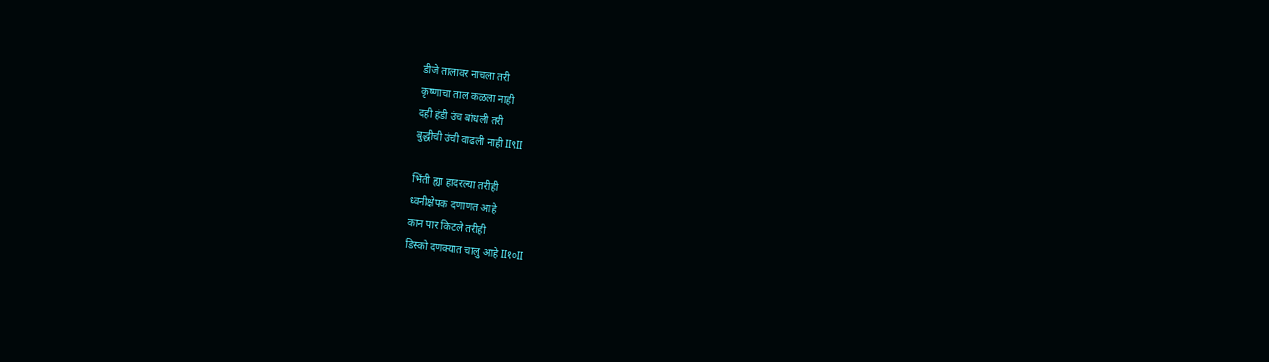डीजे तालावर नाचला तरी
कृष्णाचा ताल कळला नाही
दही हंडी उंच बांधली तरी
बुद्धीची उंची वाढली नाही II९II

भिंती ह्या हादरल्या तरीही
ध्वनीक्षेपक दणाणत आहे
कान पार किटले तरीही
डिस्को दणक्यात चालु आहे II१०II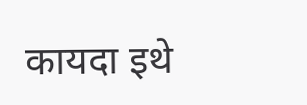कायदा इथे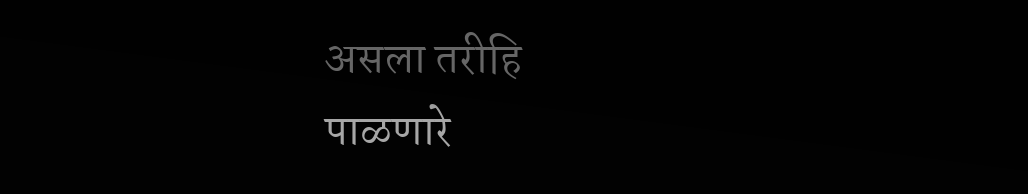असला तरीहि
पाळणारे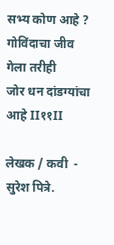सभ्य कोण आहे ?
गोविंदाचा जीव गेला तरीही
जोर धन दांडग्यांचा आहे II११II

लेखक / कवी  - सुरेश पित्रे.